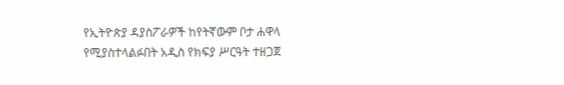የኢትዮጵያ ዳያስፖራዎች ከየትኛውም ቦታ ሐዋላ የሚያስተላልፉበት አዲስ የክፍያ ሥርዓት ተዘጋጀ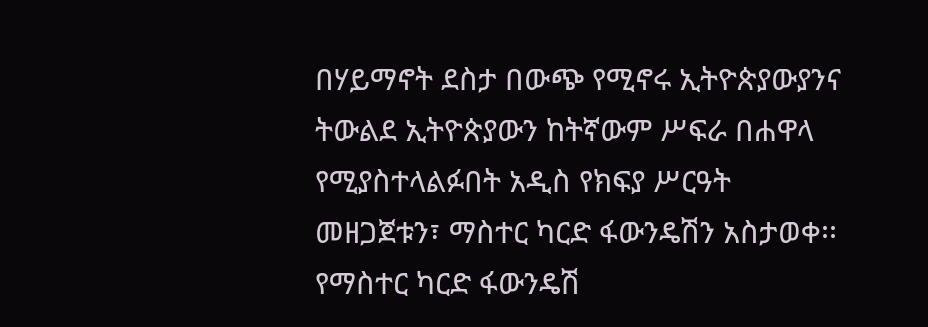በሃይማኖት ደስታ በውጭ የሚኖሩ ኢትዮጵያውያንና ትውልደ ኢትዮጵያውን ከትኛውም ሥፍራ በሐዋላ የሚያስተላልፉበት አዲስ የክፍያ ሥርዓት መዘጋጀቱን፣ ማስተር ካርድ ፋውንዴሽን አስታወቀ፡፡ የማስተር ካርድ ፋውንዴሽ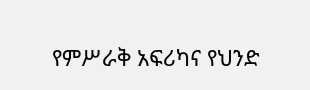የምሥራቅ አፍሪካና የህንድ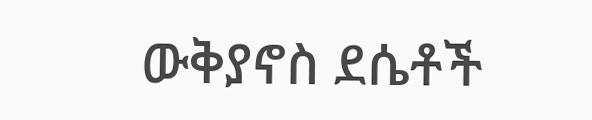ውቅያኖስ ደሴቶች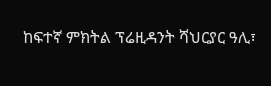ከፍተኛ ምክትል ፕሬዚዳንት ሻህርያር ዓሊ፣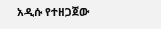አዲሱ የተዘጋጀው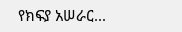የክፍያ አሠራር...